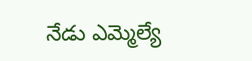నేడు ఎమ్మెల్యే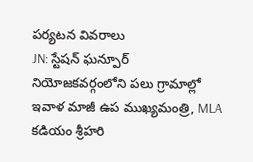పర్యటన వివరాలు
JN: స్టేషన్ ఘన్పూర్ నియోజకవర్గంలోని పలు గ్రామాల్లో ఇవాళ మాజీ ఉప ముఖ్యమంత్రి, MLA కడియం శ్రీహరి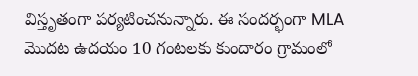విస్తృతంగా పర్యటించనున్నారు. ఈ సందర్భంగా MLA మొదట ఉదయం 10 గంటలకు కుందారం గ్రామంలో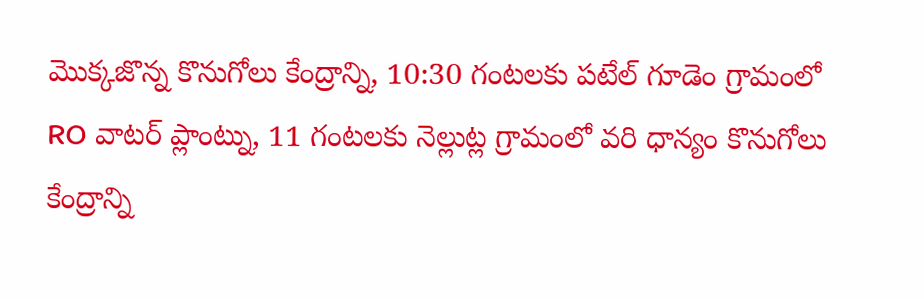మొక్కజొన్న కొనుగోలు కేంద్రాన్ని, 10:30 గంటలకు పటేల్ గూడెం గ్రామంలో RO వాటర్ ప్లాంట్ను, 11 గంటలకు నెల్లుట్ల గ్రామంలో వరి ధాన్యం కొనుగోలు కేంద్రాన్ని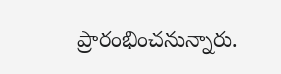ప్రారంభించనున్నారు.